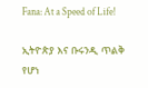Fana: At a Speed of Life!

ኢትዮጵያ እና ቡሩንዲ ጥልቅ የሆነ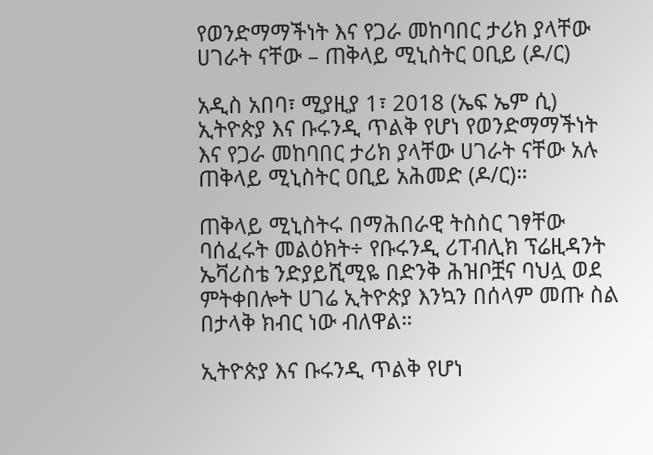የወንድማማችነት እና የጋራ መከባበር ታሪክ ያላቸው ሀገራት ናቸው – ጠቅላይ ሚኒስትር ዐቢይ (ዶ/ር)

አዲስ አበባ፣ ሚያዚያ 1፣ 2018 (ኤፍ ኤም ሲ) ኢትዮጵያ እና ቡሩንዲ ጥልቅ የሆነ የወንድማማችነት እና የጋራ መከባበር ታሪክ ያላቸው ሀገራት ናቸው አሉ ጠቅላይ ሚኒስትር ዐቢይ አሕመድ (ዶ/ር)።

ጠቅላይ ሚኒስትሩ በማሕበራዊ ትስስር ገፃቸው ባሰፈሩት መልዕክት÷ የቡሩንዲ ሪፐብሊክ ፕሬዚዳንት ኤቫሪስቴ ንድያይሺሚዬ በድንቅ ሕዝቦቿና ባህሏ ወደ ምትቀበሎት ሀገሬ ኢትዮጵያ እንኳን በሰላም መጡ ስል በታላቅ ክብር ነው ብለዋል።

ኢትዮጵያ እና ቡሩንዲ ጥልቅ የሆነ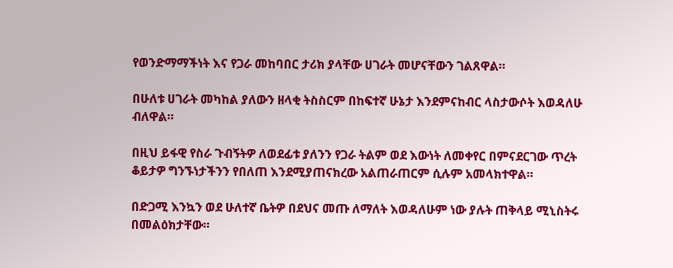የወንድማማችነት እና የጋራ መከባበር ታሪክ ያላቸው ሀገራት መሆናቸውን ገልጸዋል።

በሁለቱ ሀገራት መካከል ያለውን ዘላቂ ትስስርም በከፍተኛ ሁኔታ እንደምናከብር ላስታውሶት እወዳለሁ ብለዋል።

በዚህ ይፋዊ የስራ ጉብኝትዎ ለወደፊቱ ያለንን የጋራ ትልም ወደ እውነት ለመቀየር በምናደርገው ጥረት ቆይታዎ ግንኙነታችንን የበለጠ እንደሚያጠናክረው አልጠራጠርም ሲሉም አመላክተዋል።

በድጋሚ እንኳን ወደ ሁለተኛ ቤትዎ በደህና መጡ ለማለት እወዳለሁም ነው ያሉት ጠቅላይ ሚኒስትሩ በመልዕክታቸው።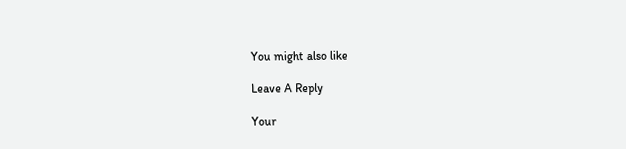You might also like

Leave A Reply

Your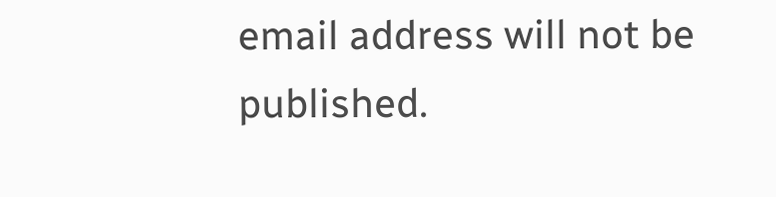email address will not be published.